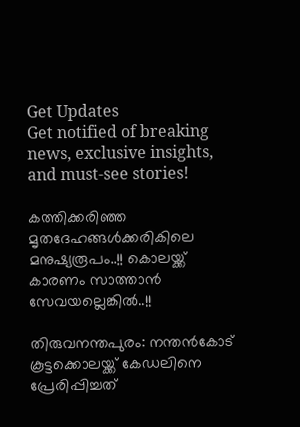Get Updates
Get notified of breaking news, exclusive insights, and must-see stories!

കത്തിക്കരിഞ്ഞ മൃതദേഹങ്ങള്‍ക്കരികിലെ മനുഷ്യരൂപം..!! കൊലയ്ക്ക് കാരണം സാത്താന്‍ സേവയല്ലെങ്കിൽ..!!

തിരുവനന്തപുരം: നന്തന്‍കോട് കൂട്ടക്കൊലയ്ക്ക് കേഡലിനെ പ്രേരിപ്പിച്ചത്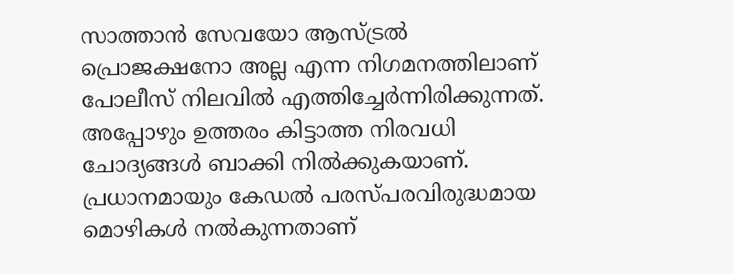സാത്താന്‍ സേവയോ ആസ്ട്രല്‍ പ്രൊജക്ഷനോ അല്ല എന്ന നിഗമനത്തിലാണ് പോലീസ് നിലവില്‍ എത്തിച്ചേര്‍ന്നിരിക്കുന്നത്. അപ്പോഴും ഉത്തരം കിട്ടാത്ത നിരവധി ചോദ്യങ്ങള്‍ ബാക്കി നില്‍ക്കുകയാണ്. പ്രധാനമായും കേഡല്‍ പരസ്പരവിരുദ്ധമായ മൊഴികള്‍ നല്‍കുന്നതാണ്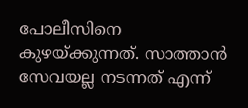പോലീസിനെ കുഴയ്ക്കുന്നത്. സാത്താന്‍ സേവയല്ല നടന്നത് എന്ന്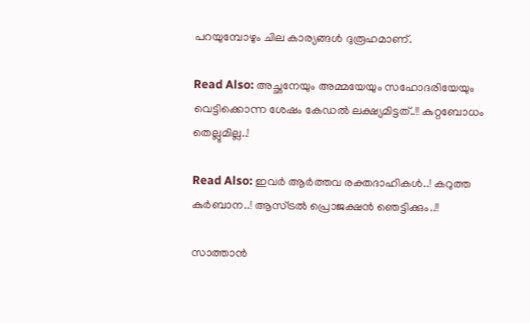പറയുമ്പോഴും ചില കാര്യങ്ങള്‍ ദുരൂഹമാണ്.

Read Also: അച്ഛനേയും അമ്മയേയും സഹോദരിയേയും വെട്ടിക്കൊന്ന ശേഷം കേഡല്‍ ലക്ഷ്യമിട്ടത്..!! കുറ്റബോധം തെല്ലുമില്ല..!

Read Also: ഇവർ ആര്‍ത്തവ രക്തദാഹികള്‍..! കറുത്ത കുര്‍ബാന..! ആസ്ട്രല്‍ പ്രൊജക്ഷൻ ഞെട്ടിക്കും..!!

സാത്താൻ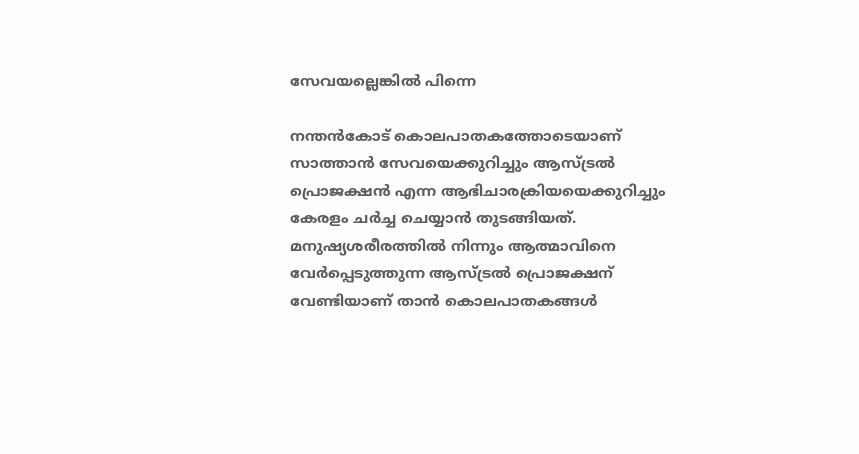സേവയല്ലെങ്കിൽ പിന്നെ

നന്തന്‍കോട് കൊലപാതകത്തോടെയാണ് സാത്താന്‍ സേവയെക്കുറിച്ചും ആസ്ട്രല്‍ പ്രൊജക്ഷന്‍ എന്ന ആഭിചാരക്രിയയെക്കുറിച്ചും കേരളം ചര്‍ച്ച ചെയ്യാന്‍ തുടങ്ങിയത്. മനുഷ്യശരീരത്തില്‍ നിന്നും ആത്മാവിനെ വേര്‍പ്പെടുത്തുന്ന ആസ്ട്രല്‍ പ്രൊജക്ഷന് വേണ്ടിയാണ് താന്‍ കൊലപാതകങ്ങള്‍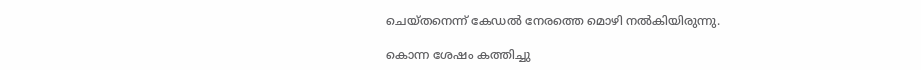ചെയ്തനെന്ന് കേഡല്‍ നേരത്തെ മൊഴി നല്‍കിയിരുന്നു.

കൊന്ന ശേഷം കത്തിച്ചു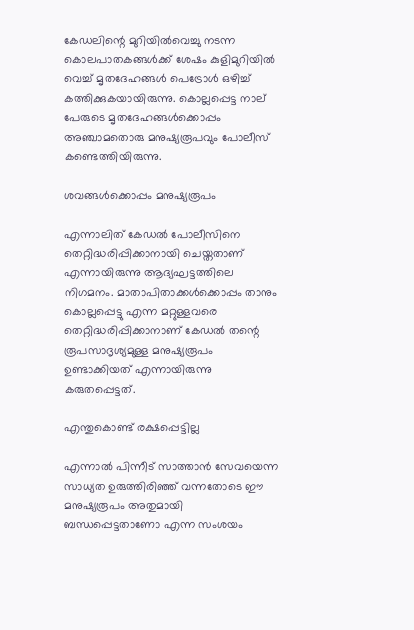കേഡലിന്റെ മുറിയില്‍വെച്ചു നടന്ന കൊലപാതകങ്ങള്‍ക്ക് ശേഷം കുളിമുറിയില്‍ വെച്ച് മൃതദേഹങ്ങള്‍ പെട്രോള്‍ ഒഴിച്ച് കത്തിക്കുകയായിരുന്നു. കൊല്ലപ്പെട്ട നാല് പേരുടെ മൃതദേഹങ്ങള്‍ക്കൊപ്പം അഞ്ചാമതൊരു മനുഷ്യരൂപവും പോലീസ് കണ്ടെത്തിയിരുന്നു.

ശവങ്ങൾക്കൊപ്പം മനുഷ്യരൂപം

എന്നാലിത് കേഡല്‍ പോലീസിനെ തെറ്റിദ്ധരിപ്പിക്കാനായി ചെയ്തതാണ് എന്നായിരുന്നു ആദ്യഘട്ടത്തിലെ നിഗമനം. മാതാപിതാക്കള്‍ക്കൊപ്പം താനും കൊല്ലപ്പെട്ടു എന്ന മറ്റുള്ളവരെ തെറ്റിദ്ധരിപ്പിക്കാനാണ് കേഡല്‍ തന്റെ രൂപസാദൃശ്യമുള്ള മനുഷ്യരൂപം ഉണ്ടാക്കിയത് എന്നായിരുന്നു കരുതപ്പെട്ടത്.

എന്തുകൊണ്ട് രക്ഷപ്പെട്ടില്ല

എന്നാല്‍ പിന്നീട് സാത്താന്‍ സേവയെന്ന സാധ്യത ഉരുത്തിരിഞ്ഞ് വന്നതോടെ ഈ മനുഷ്യരൂപം അതുമായി ബന്ധപ്പെട്ടതാണോ എന്ന സംശയം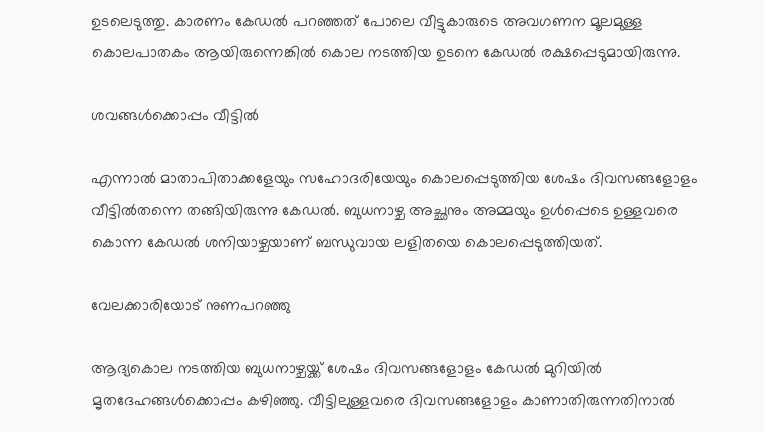ഉടലെടുത്തു. കാരണം കേഡല്‍ പറഞ്ഞത് പോലെ വീട്ടുകാരുടെ അവഗണന മൂലമുള്ള കൊലപാതകം ആയിരുന്നെങ്കില്‍ കൊല നടത്തിയ ഉടനെ കേഡല്‍ രക്ഷപ്പെടുമായിരുന്നു.

ശവങ്ങൾക്കൊപ്പം വീട്ടിൽ

എന്നാല്‍ മാതാപിതാക്കളേയും സഹോദരിയേയും കൊലപ്പെടുത്തിയ ശേഷം ദിവസങ്ങളോളം വീട്ടില്‍തന്നെ തങ്ങിയിരുന്നു കേഡല്‍. ബുധനാഴ്ച അച്ഛനും അമ്മയും ഉള്‍പ്പെടെ ഉള്ളവരെ കൊന്ന കേഡല്‍ ശനിയാഴ്ചയാണ് ബന്ധുവായ ലളിതയെ കൊലപ്പെടുത്തിയത്.

വേലക്കാരിയോട് നുണപറഞ്ഞു

ആദ്യകൊല നടത്തിയ ബുധനാഴ്ചയ്ക്ക് ശേഷം ദിവസങ്ങളോളം കേഡല്‍ മുറിയില്‍ മൃതദേഹങ്ങള്‍ക്കൊപ്പം കഴിഞ്ഞു. വീട്ടിലുള്ളവരെ ദിവസങ്ങളോളം കാണാതിരുന്നതിനാല്‍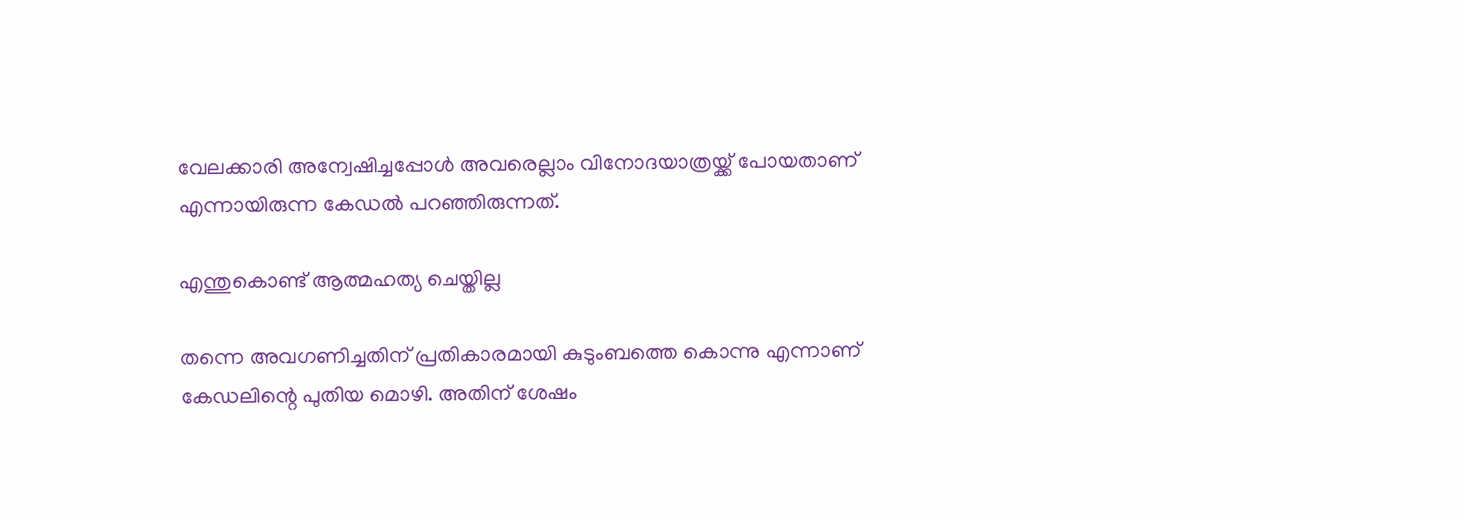വേലക്കാരി അന്വേഷിച്ചപ്പോള്‍ അവരെല്ലാം വിനോദയാത്രയ്ക്ക് പോയതാണ് എന്നായിരുന്ന കേഡല്‍ പറഞ്ഞിരുന്നത്.

എന്തുകൊണ്ട് ആത്മഹത്യ ചെയ്തില്ല

തന്നെ അവഗണിച്ചതിന് പ്രതികാരമായി കുടുംബത്തെ കൊന്നു എന്നാണ് കേഡലിന്റെ പുതിയ മൊഴി. അതിന് ശേഷം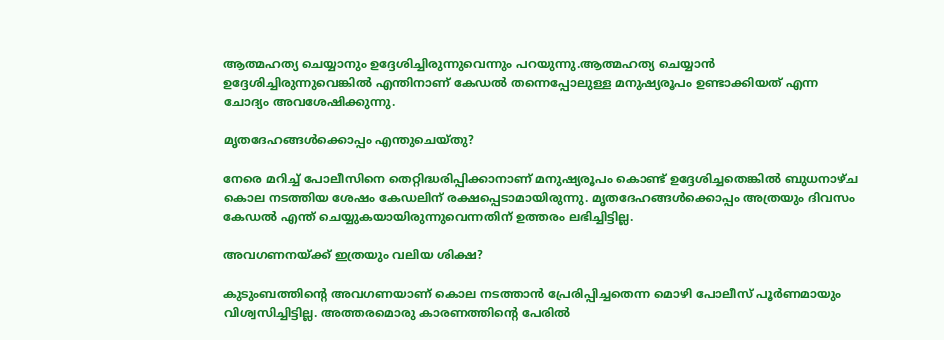ആത്മഹത്യ ചെയ്യാനും ഉദ്ദേശിച്ചിരുന്നുവെന്നും പറയുന്നു.ആത്മഹത്യ ചെയ്യാന്‍ ഉദ്ദേശിച്ചിരുന്നുവെങ്കില്‍ എന്തിനാണ് കേഡല്‍ തന്നെപ്പോലുള്ള മനുഷ്യരൂപം ഉണ്ടാക്കിയത് എന്ന ചോദ്യം അവശേഷിക്കുന്നു.

മൃതദേഹങ്ങൾക്കൊപ്പം എന്തുചെയ്തു?

നേരെ മറിച്ച് പോലീസിനെ തെറ്റിദ്ധരിപ്പിക്കാനാണ് മനുഷ്യരൂപം കൊണ്ട് ഉദ്ദേശിച്ചതെങ്കില്‍ ബുധനാഴ്ച കൊല നടത്തിയ ശേഷം കേഡലിന് രക്ഷപ്പെടാമായിരുന്നു. മൃതദേഹങ്ങള്‍ക്കൊപ്പം അത്രയും ദിവസം കേഡല്‍ എന്ത് ചെയ്യുകയായിരുന്നുവെന്നതിന് ഉത്തരം ലഭിച്ചിട്ടില്ല.

അവഗണനയ്ക്ക് ഇത്രയും വലിയ ശിക്ഷ?

കുടുംബത്തിന്റെ അവഗണയാണ് കൊല നടത്താന്‍ പ്രേരിപ്പിച്ചതെന്ന മൊഴി പോലീസ് പൂര്‍ണമായും വിശ്വസിച്ചിട്ടില്ല. അത്തരമൊരു കാരണത്തിന്റെ പേരില്‍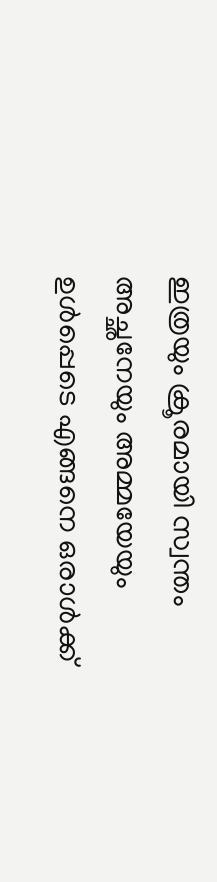ഇത്രയും ക്രൂരമായി സ്വന്തം അച്ഛനേയും അമ്മയേയും ഉള്‍പ്പെടെ എങ്ങനെ ഒരാള്‍ക്ക്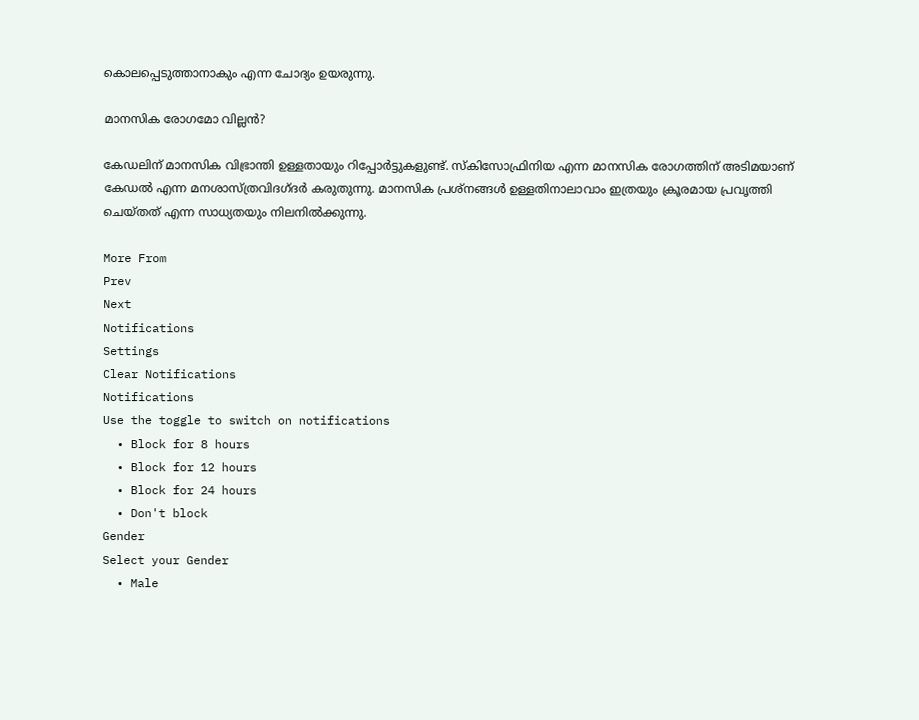കൊലപ്പെടുത്താനാകും എന്ന ചോദ്യം ഉയരുന്നു.

മാനസിക രോഗമോ വില്ലൻ?

കേഡലിന് മാനസിക വിഭ്രാന്തി ഉള്ളതായും റിപ്പോര്‍ട്ടുകളുണ്ട്. സ്‌കിസോഫ്രിനിയ എന്ന മാനസിക രോഗത്തിന് അടിമയാണ് കേഡല്‍ എന്ന മനശാസ്ത്രവിദഗ്ദര്‍ കരുതുന്നു. മാനസിക പ്രശ്‌നങ്ങള്‍ ഉള്ളതിനാലാവാം ഇത്രയും ക്രൂരമായ പ്രവൃത്തി ചെയ്തത് എന്ന സാധ്യതയും നിലനില്‍ക്കുന്നു.

More From
Prev
Next
Notifications
Settings
Clear Notifications
Notifications
Use the toggle to switch on notifications
  • Block for 8 hours
  • Block for 12 hours
  • Block for 24 hours
  • Don't block
Gender
Select your Gender
  • Male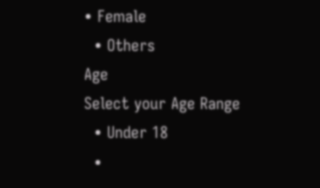• Female
  • Others
Age
Select your Age Range
  • Under 18
  •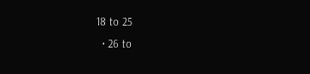18 to 25
  • 26 to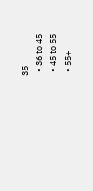35
  • 36 to 45
  • 45 to 55
  • 55+